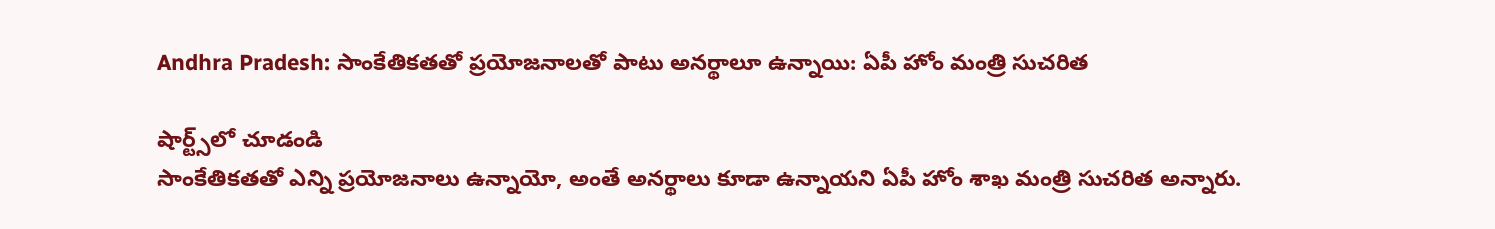Andhra Pradesh: సాంకేతికతతో ప్రయోజనాలతో పాటు అనర్థాలూ ఉన్నాయి: ఏపీ హోం మంత్రి సుచరిత

షార్ట్స్‌లో చూడండి
సాంకేతికతతో ఎన్ని ప్రయోజనాలు ఉన్నాయో, అంతే అనర్థాలు కూడా ఉన్నాయని ఏపీ హోం శాఖ మంత్రి సుచరిత అన్నారు.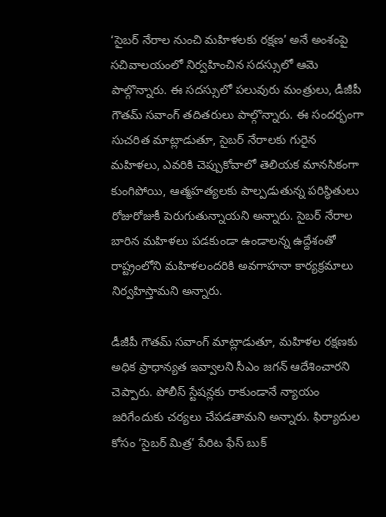‘సైబర్ నేరాల నుంచి మహిళలకు రక్షణ’ అనే అంశంపై సచివాలయంలో నిర్వహించిన సదస్సులో ఆమె పాల్గొన్నారు. ఈ సదస్సులో పలువురు మంత్రులు, డీజీపీ గౌతమ్ సవాంగ్ తదితరులు పాల్గొన్నారు. ఈ సందర్భంగా సుచరిత మాట్లాడుతూ, సైబర్ నేరాలకు గురైన మహిళలు, ఎవరికి చెప్పుకోవాలో తెలియక మానసికంగా కుంగిపోయి, ఆత్మహత్యలకు పాల్పడుతున్న పరిస్థితులు రోజురోజుకీ పెరుగుతున్నాయని అన్నారు. సైబర్ నేరాల బారిన మహిళలు పడకుండా ఉండాలన్న ఉద్దేశంతో రాష్ట్రంలోని మహిళలందరికి అవగాహనా కార్యక్రమాలు నిర్వహిస్తామని అన్నారు.

డీజీపీ గౌతమ్ సవాంగ్ మాట్లాడుతూ, మహిళల రక్షణకు అధిక ప్రాధాన్యత ఇవ్వాలని సీఎం జగన్ ఆదేశించారని చెప్పారు. పోలీస్ స్టేషన్లకు రాకుండానే న్యాయం జరిగేందుకు చర్యలు చేపడతామని అన్నారు. ఫిర్యాదుల కోసం ‘సైబర్ మిత్ర’ పేరిట ఫేస్ బుక్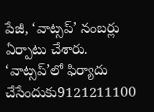పేజీ, ‘వాట్సప్’ నంబర్లు ఏర్పాటు చేశారు. ‘వాట్సప్’లో ఫిర్యాదు చేసేందుకు9121211100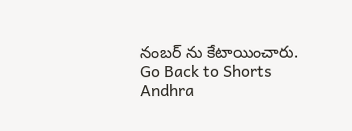నంబర్ ను కేటాయించారు.
Go Back to Shorts
Andhra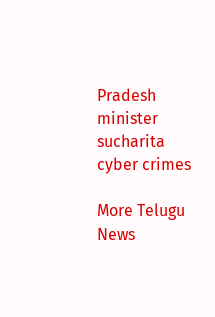Pradesh
minister
sucharita
cyber crimes

More Telugu News